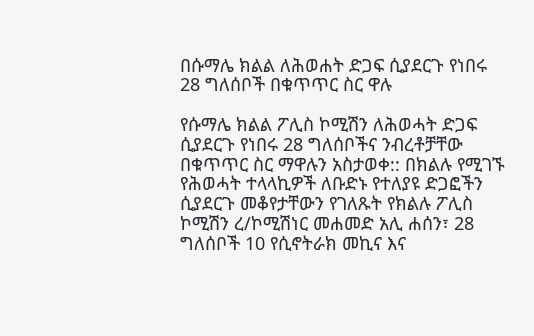በሱማሌ ክልል ለሕወሐት ድጋፍ ሲያደርጉ የነበሩ 28 ግለሰቦች በቁጥጥር ስር ዋሉ

የሱማሌ ክልል ፖሊስ ኮሚሽን ለሕወሓት ድጋፍ ሲያደርጉ የነበሩ 28 ግለሰቦችና ንብረቶቻቸው በቁጥጥር ስር ማዋሉን አስታወቀ:: በክልሉ የሚገኙ የሕወሓት ተላላኪዎች ለቡድኑ የተለያዩ ድጋፎችን ሲያደርጉ መቆየታቸውን የገለጹት የክልሉ ፖሊስ ኮሚሽን ረ/ኮሚሽነር መሐመድ አሊ ሐሰን፣ 28 ግለሰቦች 10 የሲኖትራክ መኪና እና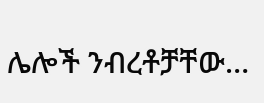ሌሎች ንብረቶቻቸው…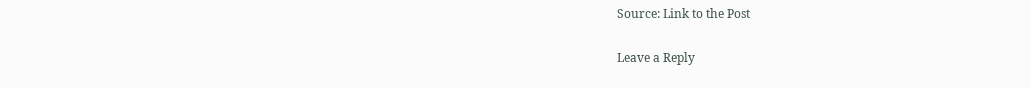Source: Link to the Post

Leave a Reply